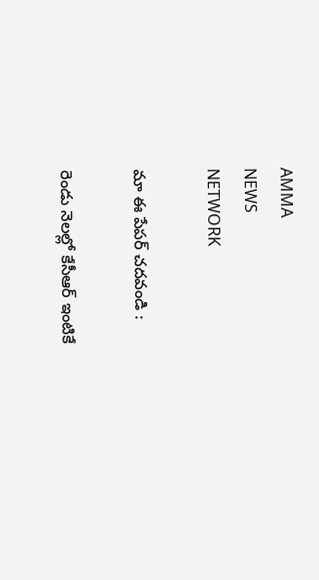AMMA
NEWS
NETWORK

మా ఈ పేపర్ చదవండి :

రెండు నెలల్లో కేసీఆర్ ఇంటికే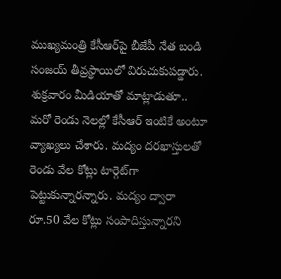ముఖ్యమంత్రి కేసీఆర్‌పై బీజేపీ నేత బండి సంజయ్ తీవ్రస్థాయిలో విరుచుకుపడ్డారు. శుక్రవారం మీడియాతో మాట్లాడుతూ.. మరో రెండు నెలల్లో కేసీఆర్ ఇంటికే అంటూ వ్యాఖ్యలు చేశారు. మద్యం దరఖాస్తులతో రెండు వేల కోట్లు టార్గెట్‌గా పెట్టుకున్నారన్నారు. మద్యం ద్వారా రూ.50 వేల కోట్లు సంపాదిస్తున్నారని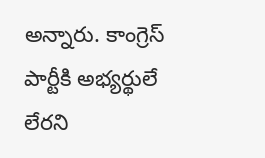అన్నారు. కాంగ్రెస్ పార్టీకి అభ్యర్థులే లేరని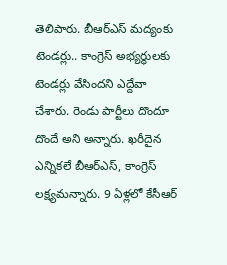తెలిపారు. బీఆర్‌ఎస్ మద్యంకు టెండర్లు.. కాంగ్రెస్ అభ్యర్థులకు టెండర్లు వేసిందని ఎద్దేవా చేశారు. రెండు పార్టీలు దొందూ దొందే అని అన్నారు. ఖరీదైన ఎన్నికలే బీఆర్‌ఎస్, కాంగ్రెస్ లక్ష్యమన్నారు. 9 ఏళ్లలో కేసీఆర్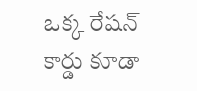ఒక్క రేషన్ కార్డు కూడా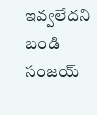ఇవ్వలేదని బండి సంజయ్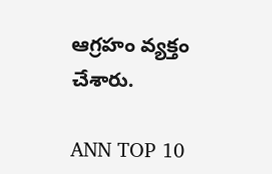ఆగ్రహం వ్యక్తం చేశారు.

ANN TOP 10